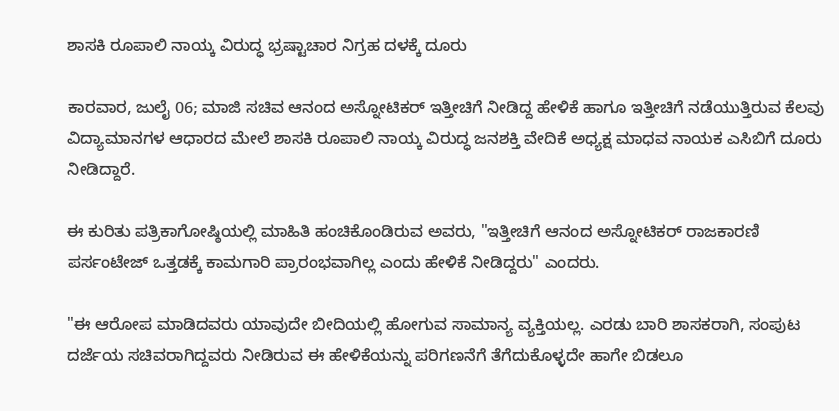ಶಾಸಕಿ ರೂಪಾಲಿ ನಾಯ್ಕ ವಿರುದ್ಧ ಭ್ರಷ್ಟಾಚಾರ ನಿಗ್ರಹ ದಳಕ್ಕೆ ದೂರು

ಕಾರವಾರ, ಜುಲೈ 06; ಮಾಜಿ ಸಚಿವ ಆನಂದ ಅಸ್ನೋಟಿಕರ್ ಇತ್ತೀಚಿಗೆ ನೀಡಿದ್ದ ಹೇಳಿಕೆ ಹಾಗೂ ಇತ್ತೀಚಿಗೆ ನಡೆಯುತ್ತಿರುವ ಕೆಲವು ವಿದ್ಯಾಮಾನಗಳ ಆಧಾರದ ಮೇಲೆ ಶಾಸಕಿ ರೂಪಾಲಿ ನಾಯ್ಕ ವಿರುದ್ಧ ಜನಶಕ್ತಿ ವೇದಿಕೆ ಅಧ್ಯಕ್ಷ ಮಾಧವ ನಾಯಕ ಎಸಿಬಿಗೆ ದೂರು ನೀಡಿದ್ದಾರೆ.

ಈ ಕುರಿತು ಪತ್ರಿಕಾಗೋಷ್ಠಿಯಲ್ಲಿ ಮಾಹಿತಿ ಹಂಚಿಕೊಂಡಿರುವ ಅವರು, "ಇತ್ತೀಚಿಗೆ ಆನಂದ ಅಸ್ನೋಟಿಕರ್ ರಾಜಕಾರಣಿ ಪರ್ಸಂಟೇಜ್ ಒತ್ತಡಕ್ಕೆ ಕಾಮಗಾರಿ ಪ್ರಾರಂಭವಾಗಿಲ್ಲ ಎಂದು ಹೇಳಿಕೆ ನೀಡಿದ್ದರು" ಎಂದರು.

"ಈ ಆರೋಪ ಮಾಡಿದವರು ಯಾವುದೇ ಬೀದಿಯಲ್ಲಿ ಹೋಗುವ ಸಾಮಾನ್ಯ ವ್ಯಕ್ತಿಯಲ್ಲ. ಎರಡು ಬಾರಿ ಶಾಸಕರಾಗಿ, ಸಂಪುಟ ದರ್ಜೆಯ ಸಚಿವರಾಗಿದ್ದವರು ನೀಡಿರುವ ಈ ಹೇಳಿಕೆಯನ್ನು ಪರಿಗಣನೆಗೆ ತೆಗೆದುಕೊಳ್ಳದೇ ಹಾಗೇ ಬಿಡಲೂ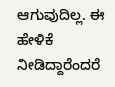ಆಗುವುದಿಲ್ಲ. ಈ ಹೇಳಿಕೆ ನೀಡಿದ್ದಾರೆಂದರೆ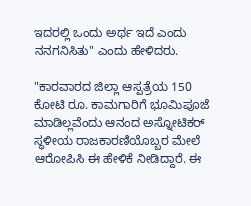ಇದರಲ್ಲಿ ಒಂದು ಅರ್ಥ ಇದೆ ಎಂದು ನನಗನಿಸಿತು" ಎಂದು ಹೇಳಿದರು.

"ಕಾರವಾರದ ಜಿಲ್ಲಾ ಆಸ್ಪತ್ರೆಯ 150 ಕೋಟಿ ರೂ. ಕಾಮಗಾರಿಗೆ ಭೂಮಿಪೂಜೆ ಮಾಡಿಲ್ಲವೆಂದು ಆನಂದ ಅಸ್ನೋಟಿಕರ್ ಸ್ಥಳೀಯ ರಾಜಕಾರಣಿಯೊಬ್ಬರ ಮೇಲೆ ಆರೋಪಿಸಿ ಈ ಹೇಳಿಕೆ ನೀಡಿದ್ದಾರೆ. ಈ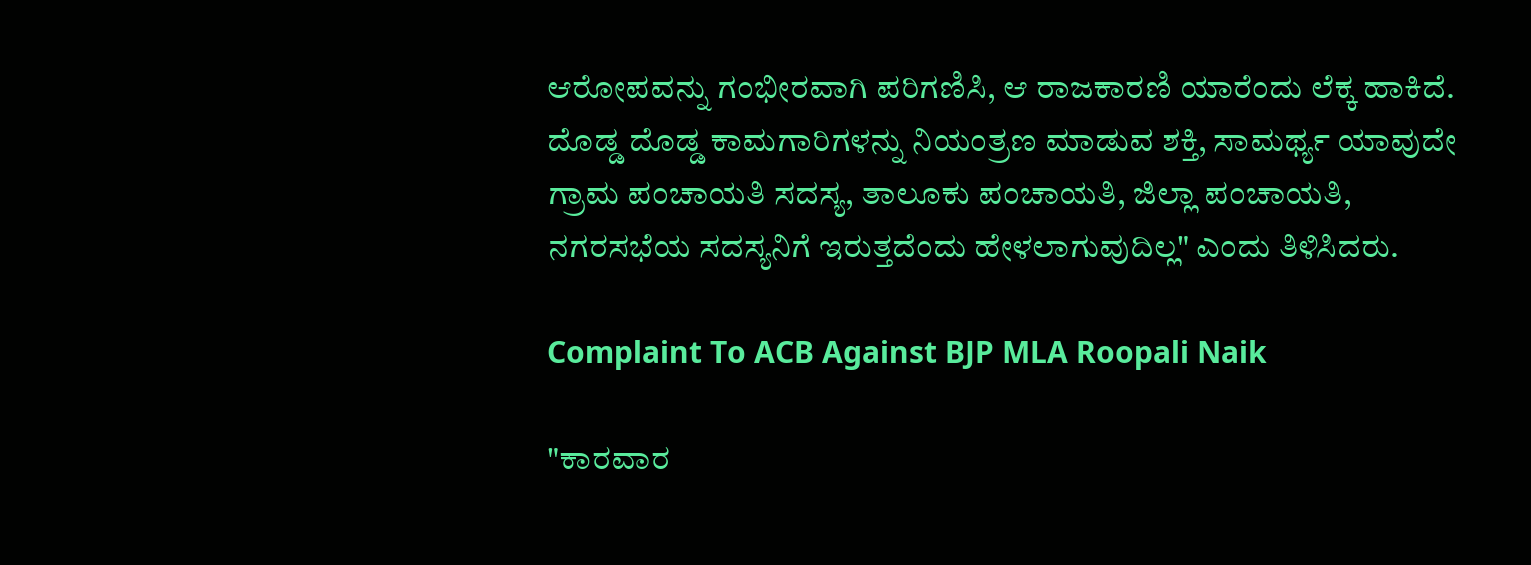ಆರೋಪವನ್ನು ಗಂಭೀರವಾಗಿ ಪರಿಗಣಿಸಿ, ಆ ರಾಜಕಾರಣಿ ಯಾರೆಂದು ಲೆಕ್ಕ ಹಾಕಿದೆ. ದೊಡ್ಡ ದೊಡ್ಡ ಕಾಮಗಾರಿಗಳನ್ನು ನಿಯಂತ್ರಣ ಮಾಡುವ ಶಕ್ತಿ, ಸಾಮರ್ಥ್ಯ ಯಾವುದೇ ಗ್ರಾಮ ಪಂಚಾಯತಿ ಸದಸ್ಯ, ತಾಲೂಕು ಪಂಚಾಯತಿ, ಜಿಲ್ಲಾ ಪಂಚಾಯತಿ, ನಗರಸಭೆಯ ಸದಸ್ಯನಿಗೆ ಇರುತ್ತದೆಂದು ಹೇಳಲಾಗುವುದಿಲ್ಲ" ಎಂದು ತಿಳಿಸಿದರು.

Complaint To ACB Against BJP MLA Roopali Naik

"ಕಾರವಾರ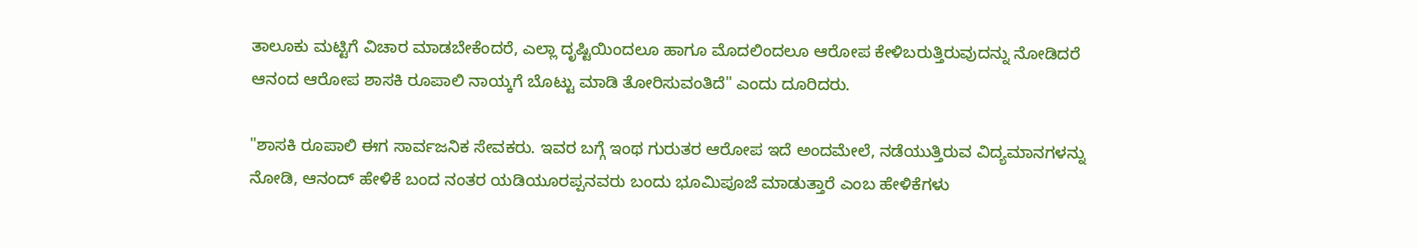ತಾಲೂಕು ಮಟ್ಟಿಗೆ ವಿಚಾರ ಮಾಡಬೇಕೆಂದರೆ, ಎಲ್ಲಾ ದೃಷ್ಟಿಯಿಂದಲೂ ಹಾಗೂ ಮೊದಲಿಂದಲೂ ಆರೋಪ ಕೇಳಿಬರುತ್ತಿರುವುದನ್ನು ನೋಡಿದರೆ ಆನಂದ ಆರೋಪ ಶಾಸಕಿ ರೂಪಾಲಿ ನಾಯ್ಕಗೆ ಬೊಟ್ಟು ಮಾಡಿ ತೋರಿಸುವಂತಿದೆ" ಎಂದು ದೂರಿದರು.

"ಶಾಸಕಿ ರೂಪಾಲಿ ಈಗ ಸಾರ್ವಜನಿಕ ಸೇವಕರು. ಇವರ ಬಗ್ಗೆ ಇಂಥ ಗುರುತರ ಆರೋಪ ಇದೆ ಅಂದಮೇಲೆ, ನಡೆಯುತ್ತಿರುವ ವಿದ್ಯಮಾನಗಳನ್ನು ನೋಡಿ, ಆನಂದ್ ಹೇಳಿಕೆ ಬಂದ ನಂತರ ಯಡಿಯೂರಪ್ಪನವರು ಬಂದು ಭೂಮಿಪೂಜೆ ಮಾಡುತ್ತಾರೆ ಎಂಬ ಹೇಳಿಕೆಗಳು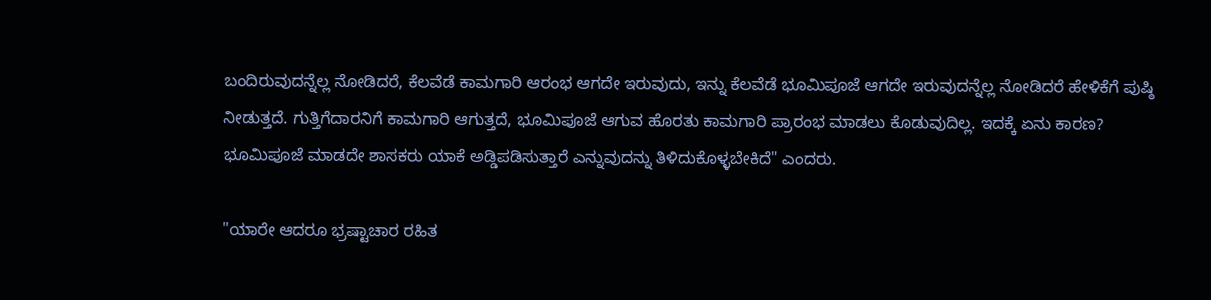ಬಂದಿರುವುದನ್ನೆಲ್ಲ ನೋಡಿದರೆ, ಕೆಲವೆಡೆ ಕಾಮಗಾರಿ ಆರಂಭ ಆಗದೇ ಇರುವುದು, ಇನ್ನು ಕೆಲವೆಡೆ ಭೂಮಿಪೂಜೆ ಆಗದೇ ಇರುವುದನ್ನೆಲ್ಲ ನೋಡಿದರೆ ಹೇಳಿಕೆಗೆ ಪುಷ್ಠಿ ನೀಡುತ್ತದೆ. ಗುತ್ತಿಗೆದಾರನಿಗೆ ಕಾಮಗಾರಿ ಆಗುತ್ತದೆ, ಭೂಮಿಪೂಜೆ ಆಗುವ ಹೊರತು ಕಾಮಗಾರಿ ಪ್ರಾರಂಭ ಮಾಡಲು ಕೊಡುವುದಿಲ್ಲ. ಇದಕ್ಕೆ ಏನು ಕಾರಣ? ಭೂಮಿಪೂಜೆ ಮಾಡದೇ ಶಾಸಕರು ಯಾಕೆ ಅಡ್ಡಿಪಡಿಸುತ್ತಾರೆ ಎನ್ನುವುದನ್ನು ತಿಳಿದುಕೊಳ್ಳಬೇಕಿದೆ" ಎಂದರು.

"ಯಾರೇ ಆದರೂ ಭ್ರಷ್ಟಾಚಾರ ರಹಿತ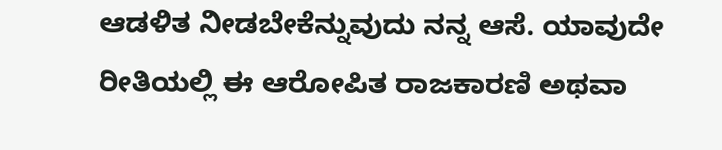ಆಡಳಿತ ನೀಡಬೇಕೆನ್ನುವುದು ನನ್ನ ಆಸೆ. ಯಾವುದೇ ರೀತಿಯಲ್ಲಿ ಈ ಆರೋಪಿತ ರಾಜಕಾರಣಿ ಅಥವಾ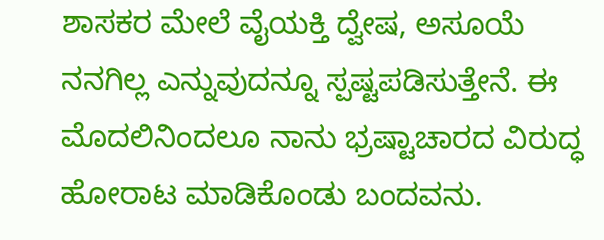ಶಾಸಕರ ಮೇಲೆ ವೈಯಕ್ತಿ ದ್ವೇಷ, ಅಸೂಯೆ ನನಗಿಲ್ಲ ಎನ್ನುವುದನ್ನೂ ಸ್ಪಷ್ಟಪಡಿಸುತ್ತೇನೆ. ಈ ಮೊದಲಿನಿಂದಲೂ ನಾನು ಭ್ರಷ್ಟಾಚಾರದ ವಿರುದ್ಧ ಹೋರಾಟ ಮಾಡಿಕೊಂಡು ಬಂದವನು.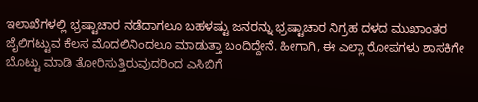ಇಲಾಖೆಗಳಲ್ಲಿ ಭ್ರಷ್ಟಾಚಾರ ನಡೆದಾಗಲೂ ಬಹಳಷ್ಟು ಜನರನ್ನು ಭ್ರಷ್ಟಾಚಾರ ನಿಗ್ರಹ ದಳದ ಮುಖಾಂತರ ಜೈಲಿಗಟ್ಟುವ ಕೆಲಸ ಮೊದಲಿನಿಂದಲೂ ಮಾಡುತ್ತಾ ಬಂದಿದ್ದೇನೆ. ಹೀಗಾಗಿ, ಈ ಎಲ್ಲಾ ರೋಪಗಳು ಶಾಸಕಿಗೇ ಬೊಟ್ಟು ಮಾಡಿ ತೋರಿಸುತ್ತಿರುವುದರಿಂದ ಎಸಿಬಿಗೆ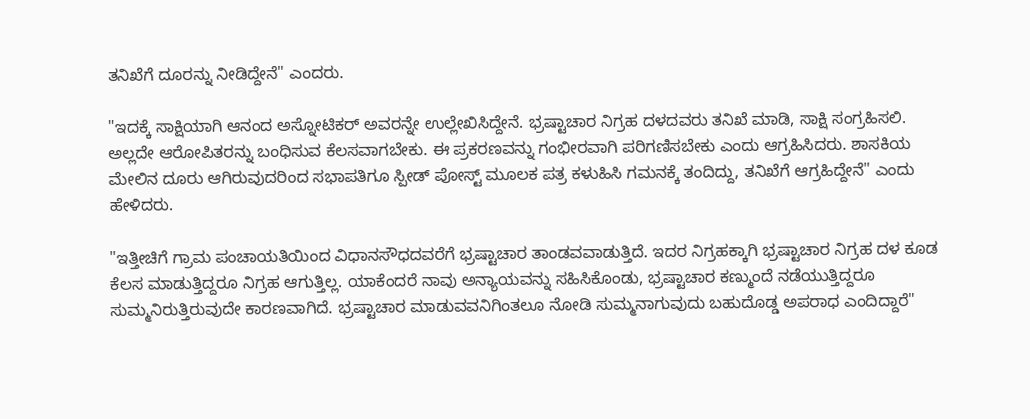ತನಿಖೆಗೆ ದೂರನ್ನು ನೀಡಿದ್ದೇನೆ" ಎಂದರು.

"ಇದಕ್ಕೆ ಸಾಕ್ಷಿಯಾಗಿ ಆನಂದ ಅಸ್ನೋಟಿಕರ್ ಅವರನ್ನೇ ಉಲ್ಲೇಖಿಸಿದ್ದೇನೆ. ಭ್ರಷ್ಟಾಚಾರ ನಿಗ್ರಹ ದಳದವರು ತನಿಖೆ ಮಾಡಿ, ಸಾಕ್ಷಿ ಸಂಗ್ರಹಿಸಲಿ. ಅಲ್ಲದೇ ಆರೋಪಿತರನ್ನು ಬಂಧಿಸುವ ಕೆಲಸವಾಗಬೇಕು. ಈ ಪ್ರಕರಣವನ್ನು ಗಂಭೀರವಾಗಿ ಪರಿಗಣಿಸಬೇಕು ಎಂದು ಆಗ್ರಹಿಸಿದರು. ಶಾಸಕಿಯ ಮೇಲಿನ ದೂರು ಆಗಿರುವುದರಿಂದ ಸಭಾಪತಿಗೂ ಸ್ಪೀಡ್ ಪೋಸ್ಟ್ ಮೂಲಕ ಪತ್ರ ಕಳುಹಿಸಿ ಗಮನಕ್ಕೆ ತಂದಿದ್ದು, ತನಿಖೆಗೆ ಆಗ್ರಹಿದ್ದೇನೆ" ಎಂದು ಹೇಳಿದರು.

"ಇತ್ತೀಚಿಗೆ ಗ್ರಾಮ ಪಂಚಾಯತಿಯಿಂದ ವಿಧಾನಸೌಧದವರೆಗೆ ಭ್ರಷ್ಟಾಚಾರ ತಾಂಡವವಾಡುತ್ತಿದೆ. ಇದರ ನಿಗ್ರಹಕ್ಕಾಗಿ ಭ್ರಷ್ಟಾಚಾರ ನಿಗ್ರಹ ದಳ ಕೂಡ ಕೆಲಸ ಮಾಡುತ್ತಿದ್ದರೂ ನಿಗ್ರಹ ಆಗುತ್ತಿಲ್ಲ. ಯಾಕೆಂದರೆ ನಾವು ಅನ್ಯಾಯವನ್ನು ಸಹಿಸಿಕೊಂಡು, ಭ್ರಷ್ಟಾಚಾರ ಕಣ್ಮುಂದೆ ನಡೆಯುತ್ತಿದ್ದರೂ ಸುಮ್ಮನಿರುತ್ತಿರುವುದೇ ಕಾರಣವಾಗಿದೆ. ಭ್ರಷ್ಟಾಚಾರ ಮಾಡುವವನಿಗಿಂತಲೂ ನೋಡಿ ಸುಮ್ಮನಾಗುವುದು ಬಹುದೊಡ್ಡ ಅಪರಾಧ ಎಂದಿದ್ದಾರೆ"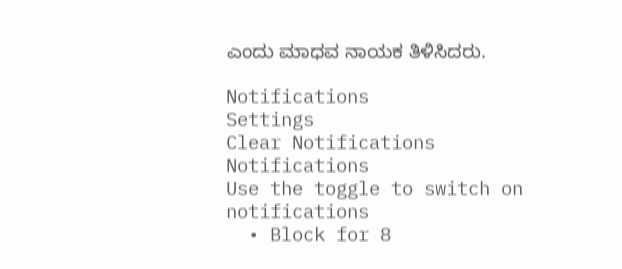ಎಂದು ಮಾಧವ ನಾಯಕ ತಿಳಿಸಿದರು.

Notifications
Settings
Clear Notifications
Notifications
Use the toggle to switch on notifications
  • Block for 8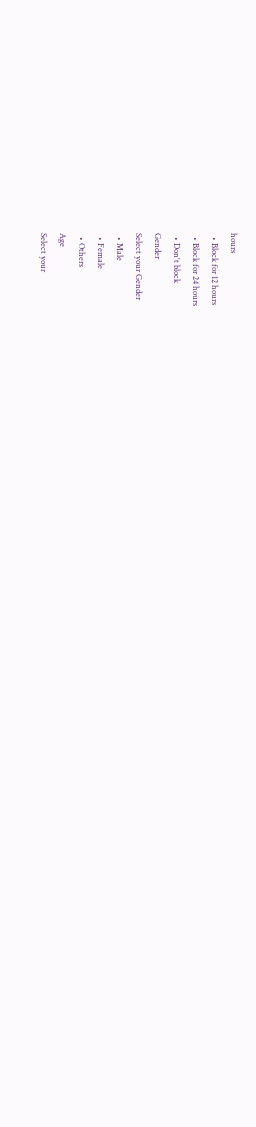hours
  • Block for 12 hours
  • Block for 24 hours
  • Don't block
Gender
Select your Gender
  • Male
  • Female
  • Others
Age
Select your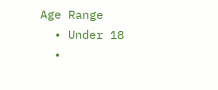Age Range
  • Under 18
  •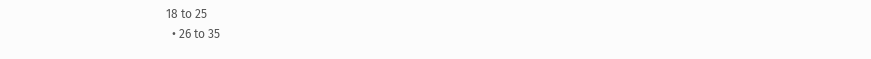18 to 25
  • 26 to 35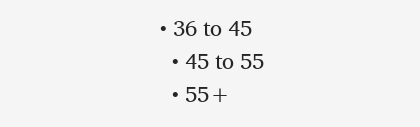• 36 to 45
  • 45 to 55
  • 55+